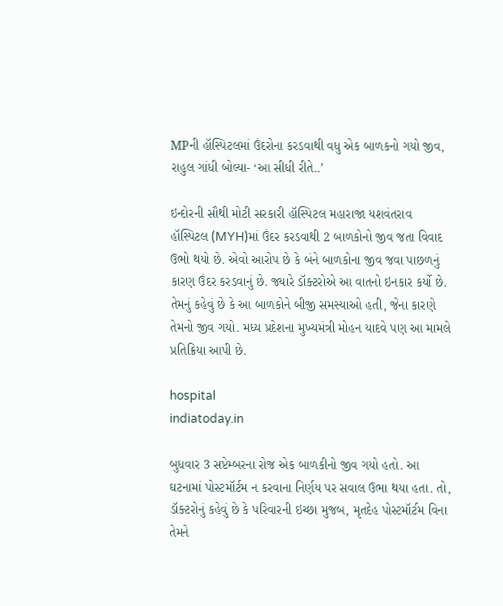MPની હૉસ્પિટલમાં ઉંદરોના કરડવાથી વધુ એક બાળકનો ગયો જીવ, રાહુલ ગાંધી બોલ્યા- ‘આ સીધી રીતે..’

ઇન્દોરની સૌથી મોટી સરકારી હૉસ્પિટલ મહારાજા યશવંતરાવ હૉસ્પિટલ (MYH)માં ઉંદર કરડવાથી 2 બાળકોનો જીવ જતા વિવાદ ઉભો થયો છે. એવો આરોપ છે કે બંને બાળકોના જીવ જવા પાછળનું કારણ ઉંદર કરડવાનું છે. જ્યારે ડૉક્ટરોએ આ વાતનો ઇનકાર કર્યો છે. તેમનું કહેવું છે કે આ બાળકોને બીજી સમસ્યાઓ હતી, જેના કારણે તેમનો જીવ ગયો. મધ્ય પ્રદેશના મુખ્યમંત્રી મોહન યાદવે પણ આ મામલે પ્રતિક્રિયા આપી છે.

hospital
indiatoday.in

બુધવાર 3 સપ્ટેમ્બરના રોજ એક બાળકીનો જીવ ગયો હતો. આ ઘટનામાં પોસ્ટમૉર્ટમ ન કરવાના નિર્ણય પર સવાલ ઉભા થયા હતા. તો, ડૉક્ટરોનું કહેવું છે કે પરિવારની ઇચ્છા મુજબ, મૃતદેહ પોસ્ટમૉર્ટમ વિના તેમને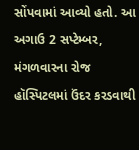સોંપવામાં આવ્યો હતો. આ અગાઉ 2 સપ્ટેમ્બર, મંગળવારના રોજ હૉસ્પિટલમાં ઉંદર કરડવાથી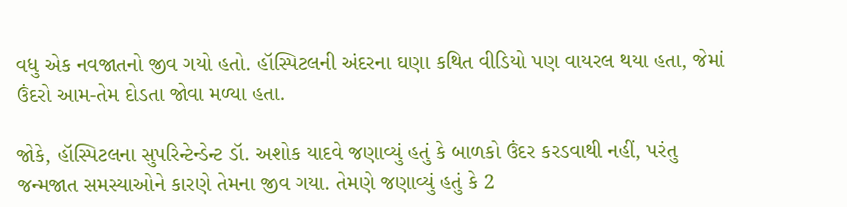વધુ એક નવજાતનો જીવ ગયો હતો. હૉસ્પિટલની અંદરના ઘણા કથિત વીડિયો પણ વાયરલ થયા હતા, જેમાં ઉંદરો આમ-તેમ દોડતા જોવા મળ્યા હતા.

જોકે, હૉસ્પિટલના સુપરિન્ટેન્ડેન્ટ ડૉ. અશોક યાદવે જણાવ્યું હતું કે બાળકો ઉંદર કરડવાથી નહીં, પરંતુ જન્મજાત સમસ્યાઓને કારણે તેમના જીવ ગયા. તેમણે જણાવ્યું હતું કે 2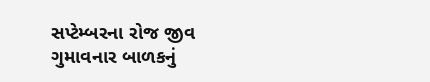સપ્ટેમ્બરના રોજ જીવ ગુમાવનાર બાળકનું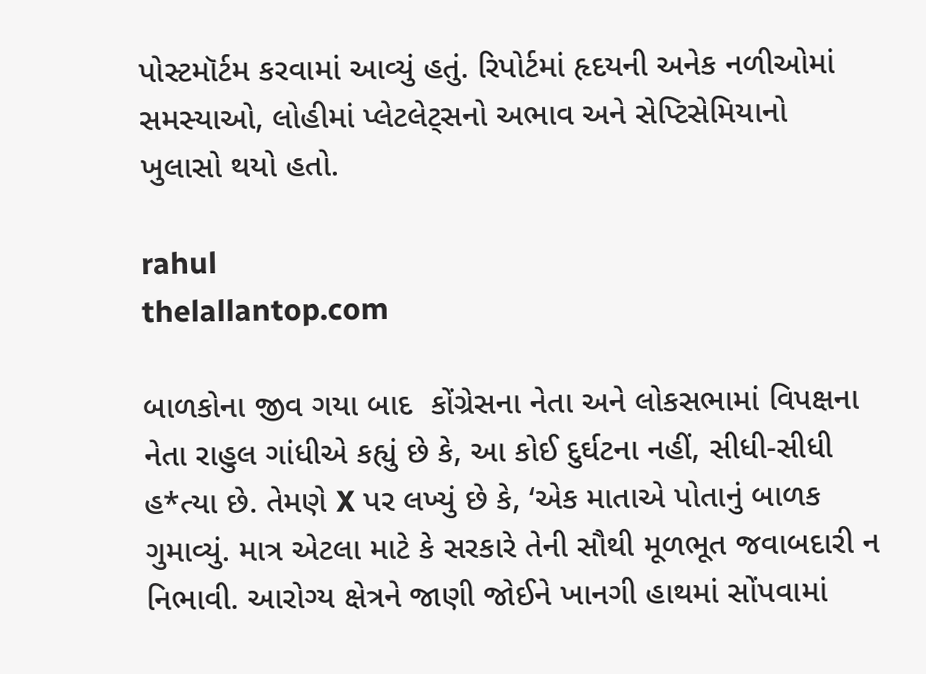પોસ્ટમૉર્ટમ કરવામાં આવ્યું હતું. રિપોર્ટમાં હૃદયની અનેક નળીઓમાં સમસ્યાઓ, લોહીમાં પ્લેટલેટ્સનો અભાવ અને સેપ્ટિસેમિયાનો ખુલાસો થયો હતો.

rahul
thelallantop.com

બાળકોના જીવ ગયા બાદ  કોંગ્રેસના નેતા અને લોકસભામાં વિપક્ષના નેતા રાહુલ ગાંધીએ કહ્યું છે કે, આ કોઈ દુર્ઘટના નહીં, સીધી-સીધી હ*ત્યા છે. તેમણે X પર લખ્યું છે કે, ‘એક માતાએ પોતાનું બાળક ગુમાવ્યું. માત્ર એટલા માટે કે સરકારે તેની સૌથી મૂળભૂત જવાબદારી ન નિભાવી. આરોગ્ય ક્ષેત્રને જાણી જોઈને ખાનગી હાથમાં સોંપવામાં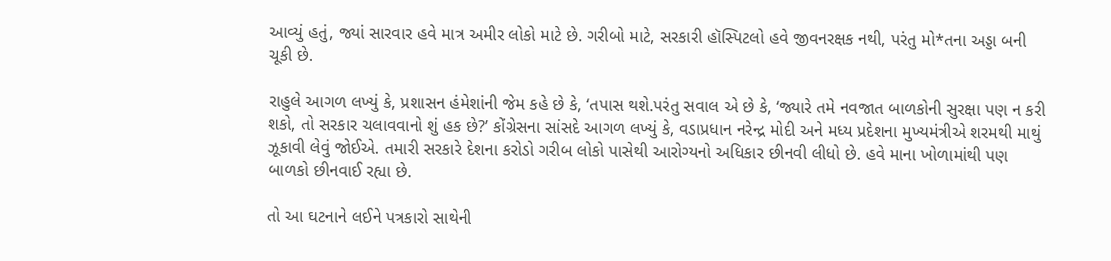આવ્યું હતું, જ્યાં સારવાર હવે માત્ર અમીર લોકો માટે છે. ગરીબો માટે, સરકારી હૉસ્પિટલો હવે જીવનરક્ષક નથી, પરંતુ મો*તના અડ્ડા બની ચૂકી છે.

રાહુલે આગળ લખ્યું કે, પ્રશાસન હંમેશાંની જેમ કહે છે કે, ‘તપાસ થશે.પરંતુ સવાલ એ છે કે, ‘જ્યારે તમે નવજાત બાળકોની સુરક્ષા પણ ન કરી શકો, તો સરકાર ચલાવવાનો શું હક છે?’ કોંગ્રેસના સાંસદે આગળ લખ્યું કે, વડાપ્રધાન નરેન્દ્ર મોદી અને મધ્ય પ્રદેશના મુખ્યમંત્રીએ શરમથી માથું ઝૂકાવી લેવું જોઈએ. તમારી સરકારે દેશના કરોડો ગરીબ લોકો પાસેથી આરોગ્યનો અધિકાર છીનવી લીધો છે. હવે માના ખોળામાંથી પણ બાળકો છીનવાઈ રહ્યા છે.

તો આ ઘટનાને લઈને પત્રકારો સાથેની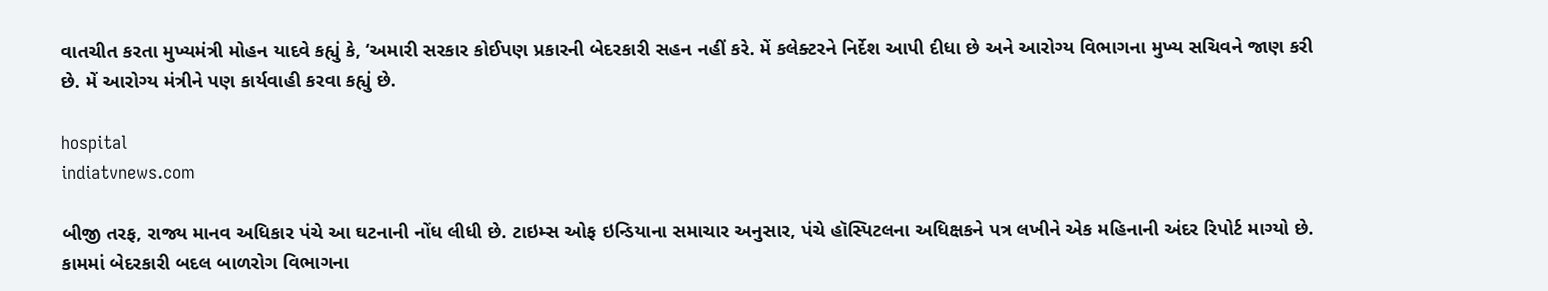વાતચીત કરતા મુખ્યમંત્રી મોહન યાદવે કહ્યું કે, ‘અમારી સરકાર કોઈપણ પ્રકારની બેદરકારી સહન નહીં કરે. મેં કલેક્ટરને નિર્દેશ આપી દીધા છે અને આરોગ્ય વિભાગના મુખ્ય સચિવને જાણ કરી છે. મેં આરોગ્ય મંત્રીને પણ કાર્યવાહી કરવા કહ્યું છે.

hospital
indiatvnews.com

બીજી તરફ, રાજ્ય માનવ અધિકાર પંચે આ ઘટનાની નોંધ લીધી છે. ટાઇમ્સ ઓફ ઇન્ડિયાના સમાચાર અનુસાર, પંચે હૉસ્પિટલના અધિક્ષકને પત્ર લખીને એક મહિનાની અંદર રિપોર્ટ માગ્યો છે. કામમાં બેદરકારી બદલ બાળરોગ વિભાગના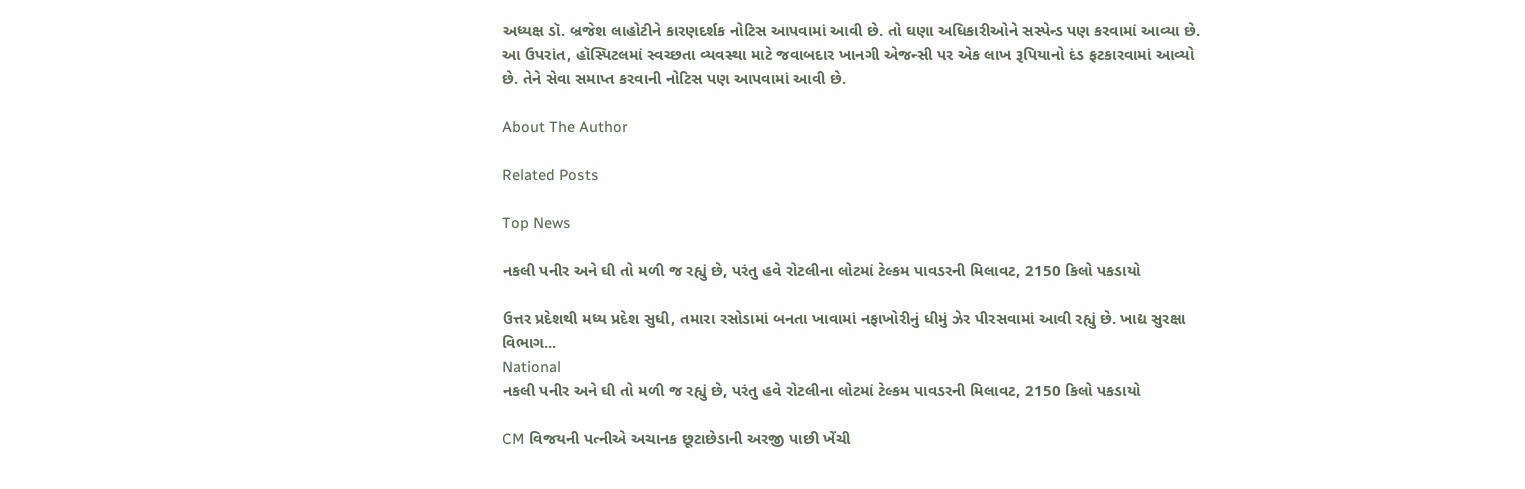અધ્યક્ષ ડૉ. બ્રજેશ લાહોટીને કારણદર્શક નોટિસ આપવામાં આવી છે. તો ઘણા અધિકારીઓને સસ્પેન્ડ પણ કરવામાં આવ્યા છે. આ ઉપરાંત, હૉસ્પિટલમાં સ્વચ્છતા વ્યવસ્થા માટે જવાબદાર ખાનગી એજન્સી પર એક લાખ રૂપિયાનો દંડ ફટકારવામાં આવ્યો છે. તેને સેવા સમાપ્ત કરવાની નોટિસ પણ આપવામાં આવી છે.

About The Author

Related Posts

Top News

નકલી પનીર અને ઘી તો મળી જ રહ્યું છે, પરંતુ હવે રોટલીના લોટમાં ટેલ્કમ પાવડરની મિલાવટ, 2150 કિલો પકડાયો

ઉત્તર પ્રદેશથી મધ્ય પ્રદેશ સુધી, તમારા રસોડામાં બનતા ખાવામાં નફાખોરીનું ધીમું ઝેર પીરસવામાં આવી રહ્યું છે. ખાદ્ય સુરક્ષા વિભાગ...
National
નકલી પનીર અને ઘી તો મળી જ રહ્યું છે, પરંતુ હવે રોટલીના લોટમાં ટેલ્કમ પાવડરની મિલાવટ, 2150 કિલો પકડાયો

CM વિજયની પત્નીએ અચાનક છૂટાછેડાની અરજી પાછી ખેંચી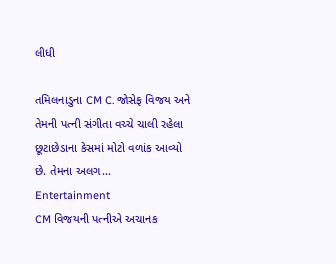લીધી

તમિલનાડુના CM C. જોસેફ વિજય અને તેમની પત્ની સંગીતા વચ્ચે ચાલી રહેલા છૂટાછેડાના કેસમાં મોટો વળાંક આવ્યો છે. તેમના અલગ...
Entertainment
CM વિજયની પત્નીએ અચાનક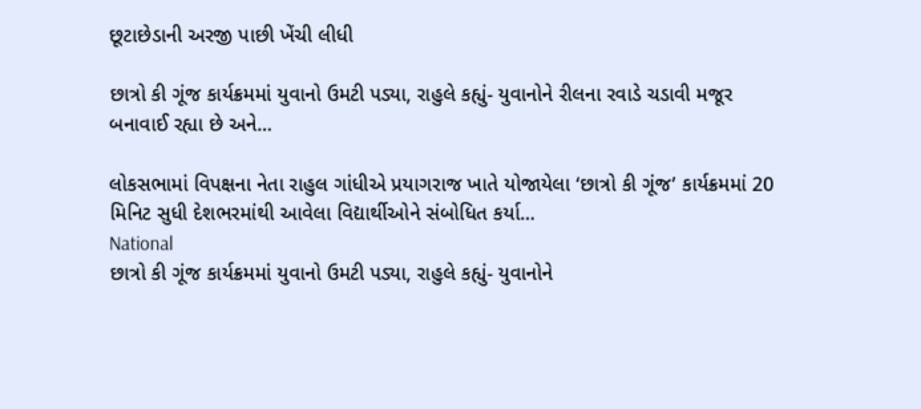છૂટાછેડાની અરજી પાછી ખેંચી લીધી

છાત્રો કી ગૂંજ કાર્યક્રમમાં યુવાનો ઉમટી પડ્યા, રાહુલે કહ્યું- યુવાનોને રીલના રવાડે ચડાવી મજૂર બનાવાઈ રહ્યા છે અને...

લોકસભામાં વિપક્ષના નેતા રાહુલ ગાંધીએ પ્રયાગરાજ ખાતે યોજાયેલા ‘છાત્રો કી ગૂંજ’ કાર્યક્રમમાં 20 મિનિટ સુધી દેશભરમાંથી આવેલા વિદ્યાર્થીઓને સંબોધિત કર્યા...
National
છાત્રો કી ગૂંજ કાર્યક્રમમાં યુવાનો ઉમટી પડ્યા, રાહુલે કહ્યું- યુવાનોને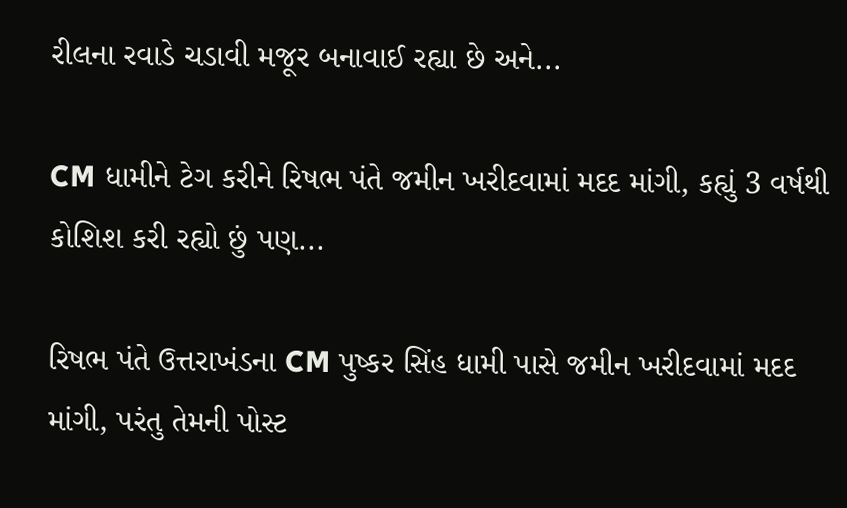રીલના રવાડે ચડાવી મજૂર બનાવાઈ રહ્યા છે અને...

CM ધામીને ટેગ કરીને રિષભ પંતે જમીન ખરીદવામાં મદદ માંગી, કહ્યું 3 વર્ષથી કોશિશ કરી રહ્યો છું પણ...

રિષભ પંતે ઉત્તરાખંડના CM પુષ્કર સિંહ ધામી પાસે જમીન ખરીદવામાં મદદ માંગી, પરંતુ તેમની પોસ્ટ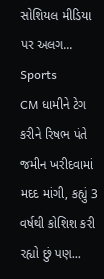સોશિયલ મીડિયા પર અલગ...
Sports
CM ધામીને ટેગ કરીને રિષભ પંતે જમીન ખરીદવામાં મદદ માંગી, કહ્યું 3 વર્ષથી કોશિશ કરી રહ્યો છું પણ...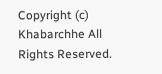Copyright (c) Khabarchhe All Rights Reserved.